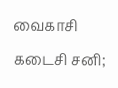வைகாசி கடைசி சனி;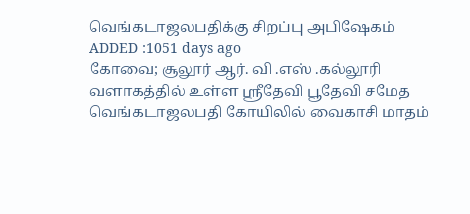வெங்கடாஜலபதிக்கு சிறப்பு அபிஷேகம்
ADDED :1051 days ago
கோவை; சூலூர் ஆர். வி .எஸ் .கல்லூரி வளாகத்தில் உள்ள ஸ்ரீதேவி பூதேவி சமேத வெங்கடாஜலபதி கோயிலில் வைகாசி மாதம்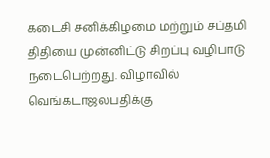கடைசி சனிக்கிழமை மற்றும் சப்தமி திதியை முன்னிட்டு சிறப்பு வழிபாடு நடைபெற்றது. விழாவில் வெங்கடாஜலபதிக்கு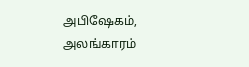அபிஷேகம், அலங்காரம்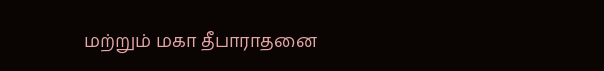மற்றும் மகா தீபாராதனை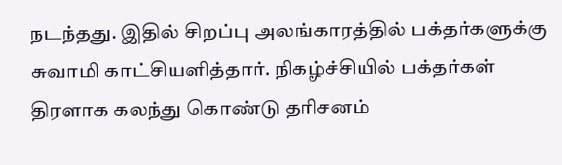நடந்தது. இதில் சிறப்பு அலங்காரத்தில் பக்தர்களுக்கு சுவாமி காட்சியளித்தார். நிகழ்ச்சியில் பக்தர்கள் திரளாக கலந்து கொண்டு தரிசனம்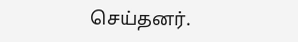செய்தனர்.